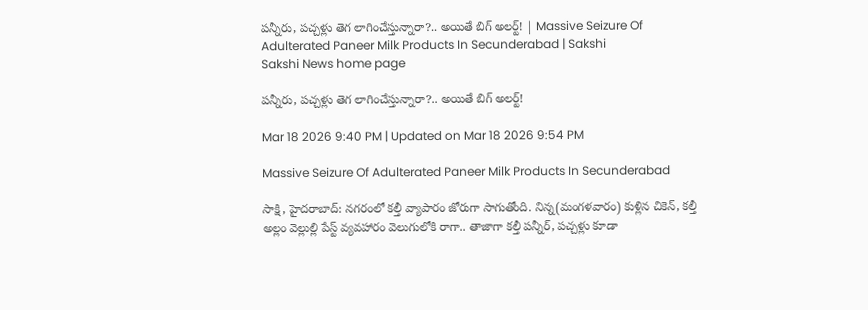పన్నీరు, పచ్చళ్లు తెగ లాగించేస్తున్నారా?.. అయితే బిగ్‌ అలర్ట్‌! | Massive Seizure Of Adulterated Paneer Milk Products In Secunderabad | Sakshi
Sakshi News home page

పన్నీరు, పచ్చళ్లు తెగ లాగించేస్తున్నారా?.. అయితే బిగ్‌ అలర్ట్‌!

Mar 18 2026 9:40 PM | Updated on Mar 18 2026 9:54 PM

Massive Seizure Of Adulterated Paneer Milk Products In Secunderabad

సాక్షి, హైదరాబాద్‌: నగరంలో కల్తీ వ్యాపారం జోరుగా సాగుతోంది. నిన్న(మంగళవారం) కుళ్లిన చికెన్, కల్తీ అల్లం వెల్లుల్లి పేస్ట్ వ్యవహారం వెలుగులోకి రాగా.. తాజాగా కల్తీ పన్నీర్, పచ్చళ్లు కూడా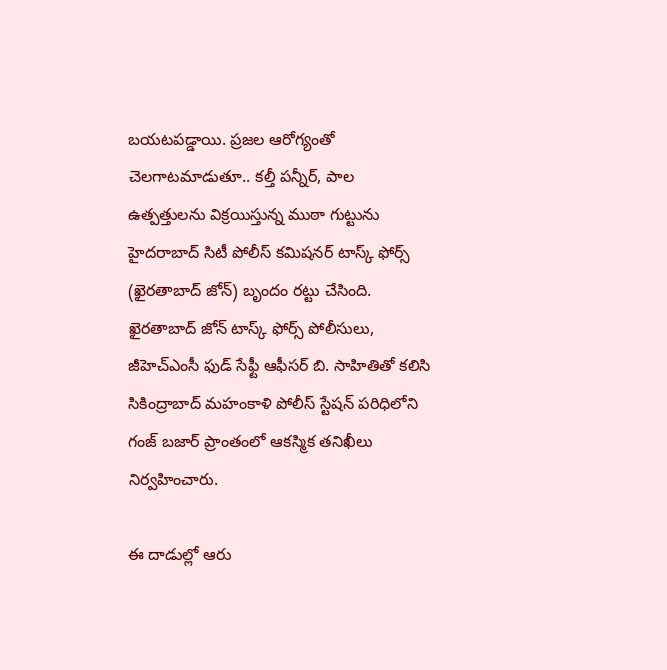బయటపడ్డాయి. ప్రజల ఆరోగ్యంతో చెలగాటమాడుతూ.. కల్తీ పన్నీర్, పాల ఉత్పత్తులను విక్రయిస్తున్న ముఠా గుట్టును హైదరాబాద్ సిటీ పోలీస్ కమిషనర్ టాస్క్ ఫోర్స్ (ఖైరతాబాద్ జోన్) బృందం రట్టు చేసింది. ఖైరతాబాద్ జోన్ టాస్క్ ఫోర్స్ పోలీసులు, జీహెచ్‌ఎంసీ ఫుడ్ సేఫ్టీ ఆఫీసర్ బి. సాహితితో కలిసి సికింద్రాబాద్ మహంకాళి పోలీస్ స్టేషన్ పరిధిలోని గంజ్ బజార్ ప్రాంతంలో ఆకస్మిక తనిఖీలు నిర్వహించారు.

ఈ దాడుల్లో ఆరు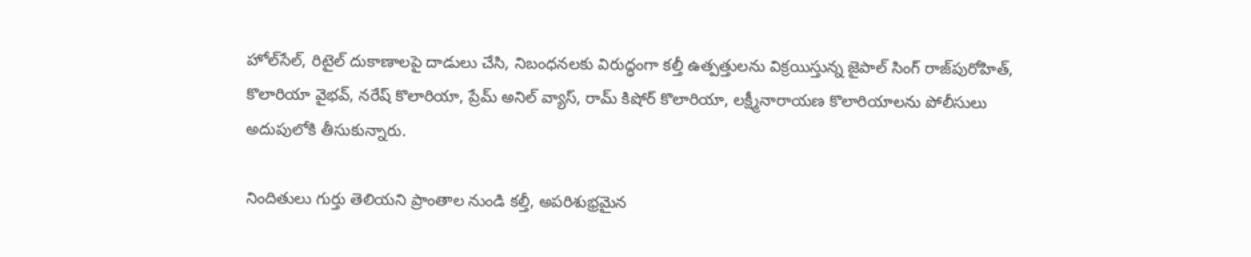హోల్‌సేల్, రిటైల్ దుకాణాలపై దాడులు చేసి, నిబంధనలకు విరుద్ధంగా కల్తీ ఉత్పత్తులను విక్రయిస్తున్న జైపాల్ సింగ్ రాజ్‌పురోహిత్, కొలారియా వైభవ్, నరేష్ కొలారియా, ప్రేమ్ అనిల్ వ్యాస్, రామ్ కిషోర్ కొలారియా, లక్ష్మీనారాయణ కొలారియాలను పోలీసులు అదుపులోకి తీసుకున్నారు.

నిందితులు గుర్తు తెలియని ప్రాంతాల నుండి కల్తీ, అపరిశుభ్రమైన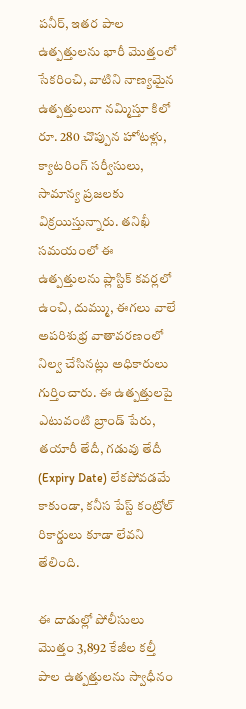పనీర్, ఇతర పాల ఉత్పత్తులను భారీ మొత్తంలో సేకరించి, వాటిని నాణ్యమైన ఉత్పత్తులుగా నమ్మిస్తూ కిలో రూ. 280 చొప్పున హోటళ్లు, క్యాటరింగ్ సర్వీసులు, సామాన్య ప్రజలకు విక్రయిస్తున్నారు. తనిఖీ సమయంలో ఈ ఉత్పత్తులను ప్లాస్టిక్ కవర్లలో ఉంచి, దుమ్ము, ఈగలు వాలే అపరిశుభ్ర వాతావరణంలో నిల్వ చేసినట్లు అధికారులు గుర్తించారు. ఈ ఉత్పత్తులపై ఎటువంటి బ్రాండ్ పేరు, తయారీ తేదీ, గడువు తేదీ (Expiry Date) లేకపోవడమే కాకుండా, కనీస పేస్ట్ కంట్రోల్ రికార్డులు కూడా లేవని తేలింది.

ఈ దాడుల్లో పోలీసులు మొత్తం 3,892 కేజీల కల్తీ పాల ఉత్పత్తులను స్వాధీనం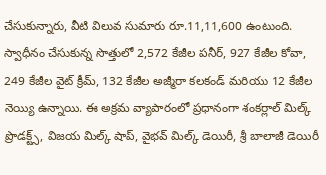చేసుకున్నారు, వీటి విలువ సుమారు రూ.11,11,600 ఉంటుంది. స్వాధీనం చేసుకున్న సొత్తులో 2,572 కేజీల పనీర్, 927 కేజీల కోవా, 249 కేజీల వైట్ క్రీమ్, 132 కేజీల అజ్మీరా కలకండ్ మరియు 12 కేజీల నెయ్యి ఉన్నాయి. ఈ అక్రమ వ్యాపారంలో ప్రధానంగా శంకర్లాల్ మిల్క్ ప్రొడక్ట్స్, విజయ మిల్క్ షాప్, వైభవ్ మిల్క్ డెయిరీ, శ్రీ బాలాజీ డెయిరీ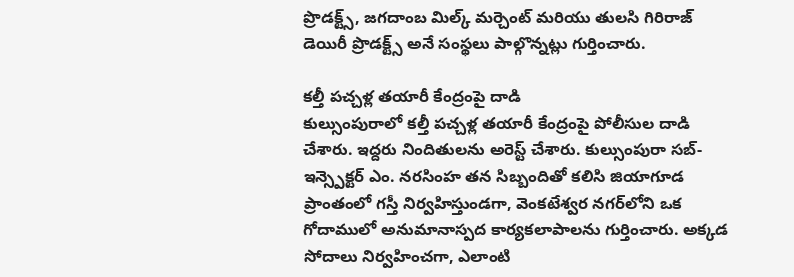ప్రొడక్ట్స్, జగదాంబ మిల్క్ మర్చెంట్ మరియు తులసి గిరిరాజ్ డెయిరీ ప్రొడక్ట్స్ అనే సంస్థలు పాల్గొన్నట్లు గుర్తించారు.

కల్తీ పచ్చళ్ల తయారీ కేంద్రంపై దాడి
కుల్సుంపురాలో కల్తీ పచ్చళ్ల తయారీ కేంద్రంపై పోలీసుల దాడి చేశారు. ఇద్దరు నిందితులను అరెస్ట్ చేశారు. కుల్సుంపురా సబ్-ఇన్స్పెక్టర్ ఎం. నరసింహ తన సిబ్బందితో కలిసి జియాగూడ ప్రాంతంలో గస్తీ నిర్వహిస్తుండగా, వెంకటేశ్వర నగర్‌లోని ఒక గోదాములో అనుమానాస్పద కార్యకలాపాలను గుర్తించారు. అక్కడ సోదాలు నిర్వహించగా, ఎలాంటి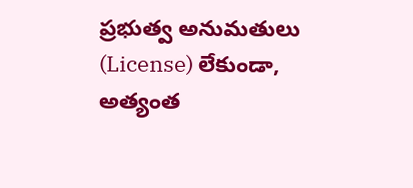ప్రభుత్వ అనుమతులు (License) లేకుండా, అత్యంత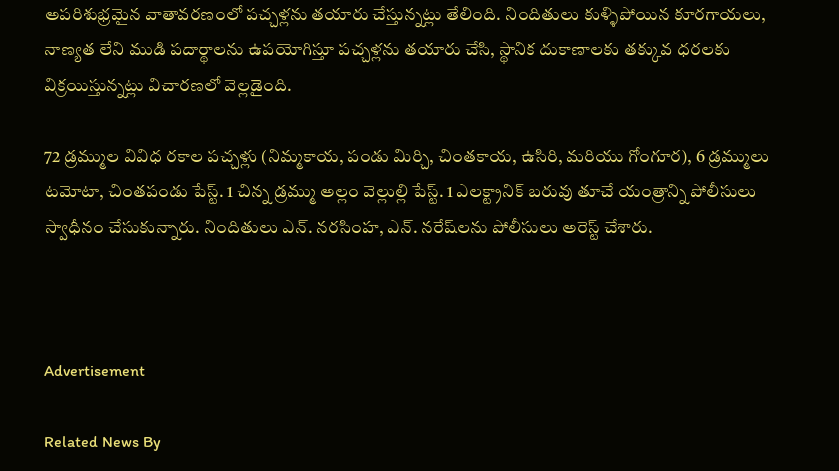అపరిశుభ్రమైన వాతావరణంలో పచ్చళ్లను తయారు చేస్తున్నట్లు తేలింది. నిందితులు కుళ్ళిపోయిన కూరగాయలు, నాణ్యత లేని ముడి పదార్థాలను ఉపయోగిస్తూ పచ్చళ్లను తయారు చేసి, స్థానిక దుకాణాలకు తక్కువ ధరలకు విక్రయిస్తున్నట్లు విచారణలో వెల్లడైంది.

72 డ్రమ్ముల వివిధ రకాల పచ్చళ్లు (నిమ్మకాయ, పండు మిర్చి, చింతకాయ, ఉసిరి, మరియు గోంగూర), 6 డ్రమ్ములు టమోటా, చింతపండు పేస్ట్. 1 చిన్న డ్రమ్ము అల్లం వెల్లుల్లి పేస్ట్. 1 ఎలక్ట్రానిక్ బరువు తూచే యంత్రాన్ని పోలీసులు స్వాధీనం చేసుకున్నారు. నిందితులు ఎన్. నరసింహ, ఎన్. నరేష్‌లను పోలీసులు అరెస్ట్‌ చేశారు.



Advertisement

Related News By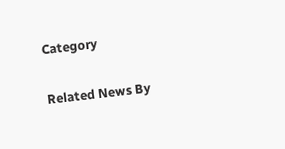Category

Related News By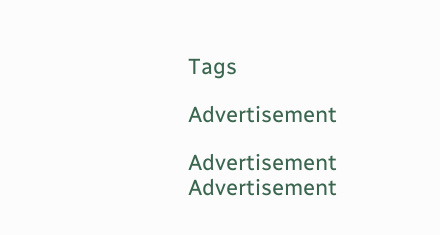Tags

Advertisement

Advertisement
Advertisement